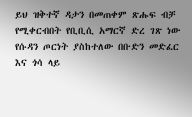ይህ ዝቅተኛ ዳታን በመጠቀም ጽሑፍ ብቻ የሚቀርብበት የቢቢሲ አማርኛ ድረ ገጽ ነው
የሱዳን ጦርነት ያስከተለው በቡድን መድፈር እና ጎሳ ላይ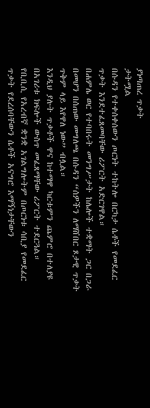ያነጣጠረ ጥቃት
ታትሟል
በሱዳን የተቀሰቀሰውን ጦርነት ተከትሎ በርካታ ሴቶች የመደፈር ጥቃት እንደተፈጸመባቸው ሪፖርት አድርገዋል።
በሐምሌ ወር የተባበሩት መንግሥታት ከሌሎች ተቋማት ጋር በጋራ በመሆን በሰጠው መግለጫ በሱዳን “ሰዎችን ለማሸበር ጾታዊ ጥቃት ጥቅም ላይ እየዋለ ነው” ብሏል።
እንዲህ ያሉት ጥቃቶች ዋና ከተማዋ ካርቱምን ጨምሮ በተለያዩ በአገሪቱ ክፍሎች ውስጥ መፈጸማቸው ሪፖርት ተደርጓል።
የቢቢሲ የአረብኛ ቋንቋ አገልግሎትም በጦርነቱ ሳቢያ የመደፈር ጥቃት የደረሰባቸውን ሴቶች አናግሮ እማኝነታቸውን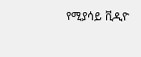የሚያሳይ ቪዲዮ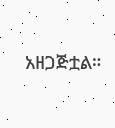አዘጋጅቷል።